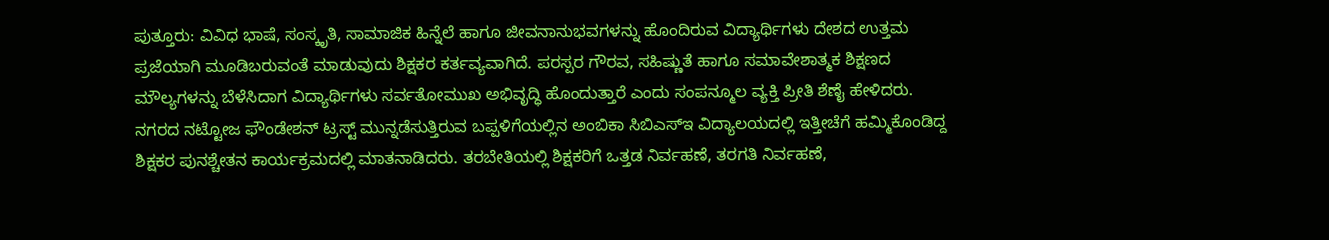ಪುತ್ತೂರು: ವಿವಿಧ ಭಾಷೆ, ಸಂಸ್ಕೃತಿ, ಸಾಮಾಜಿಕ ಹಿನ್ನೆಲೆ ಹಾಗೂ ಜೀವನಾನುಭವಗಳನ್ನು ಹೊಂದಿರುವ ವಿದ್ಯಾರ್ಥಿಗಳು ದೇಶದ ಉತ್ತಮ ಪ್ರಜೆಯಾಗಿ ಮೂಡಿಬರುವಂತೆ ಮಾಡುವುದು ಶಿಕ್ಷಕರ ಕರ್ತವ್ಯವಾಗಿದೆ. ಪರಸ್ಪರ ಗೌರವ, ಸಹಿಷ್ಣುತೆ ಹಾಗೂ ಸಮಾವೇಶಾತ್ಮಕ ಶಿಕ್ಷಣದ ಮೌಲ್ಯಗಳನ್ನು ಬೆಳೆಸಿದಾಗ ವಿದ್ಯಾರ್ಥಿಗಳು ಸರ್ವತೋಮುಖ ಅಭಿವೃದ್ಧಿ ಹೊಂದುತ್ತಾರೆ ಎಂದು ಸಂಪನ್ಮೂಲ ವ್ಯಕ್ತಿ ಪ್ರೀತಿ ಶೆಣೈ ಹೇಳಿದರು.
ನಗರದ ನಟ್ಟೋಜ ಫೌಂಡೇಶನ್ ಟ್ರಸ್ಟ್ ಮುನ್ನಡೆಸುತ್ತಿರುವ ಬಪ್ಪಳಿಗೆಯಲ್ಲಿನ ಅಂಬಿಕಾ ಸಿಬಿಎಸ್ಇ ವಿದ್ಯಾಲಯದಲ್ಲಿ ಇತ್ತೀಚೆಗೆ ಹಮ್ಮಿಕೊಂಡಿದ್ದ ಶಿಕ್ಷಕರ ಪುನಶ್ಚೇತನ ಕಾರ್ಯಕ್ರಮದಲ್ಲಿ ಮಾತನಾಡಿದರು. ತರಬೇತಿಯಲ್ಲಿ ಶಿಕ್ಷಕರಿಗೆ ಒತ್ತಡ ನಿರ್ವಹಣೆ, ತರಗತಿ ನಿರ್ವಹಣೆ,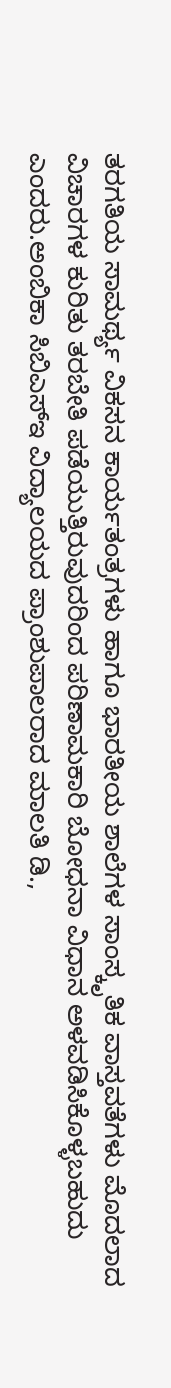ತರಗತಿಯ ಸಾಮರ್ಥ್ಯ ವಿಕಸನ ಕಾರ್ಯತಂತ್ರಗಳು ಹಾಗೂ ಭಾರತೀಯ ಶಾಲೆಗಳ ಸಾಂಸ್ಕೃತಿಕ ವಾಸ್ತವತೆಗಳು ಮೊದಲಾದ ವಿಚಾರಗಳ ಕುರಿತು ತರಬೇತಿ ಪಡೆಯುತ್ತಿರುವುದರಿಂದ ಪರಿಣಾಮಕಾರಿ ಬೋಧನಾ ವಿಧಾನ ಅಳವಡಿಸಿಕೊಳ್ಳಬಹುದು ಎಂದರು.ಅಂಬಿಕಾ ಸಿಬಿಎಸ್ಇ ವಿದ್ಯಾಲಯದ ಪ್ರಾಂಶುಪಾಲರಾದ ಮಾಲತಿ ಡಿ.,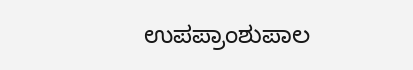ಉಪಪ್ರಾಂಶುಪಾಲ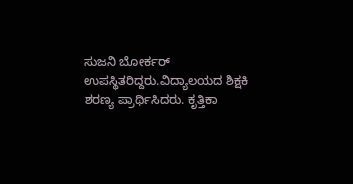ಸುಜನಿ ಬೋರ್ಕರ್ ಉಪಸ್ಥಿತರಿದ್ದರು.ವಿದ್ಯಾಲಯದ ಶಿಕ್ಷಕಿ ಶರಣ್ಯ ಪ್ರಾರ್ಥಿಸಿದರು. ಕೃತ್ತಿಕಾ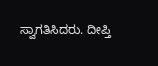ಸ್ವಾಗತಿಸಿದರು. ದೀಪ್ತಿ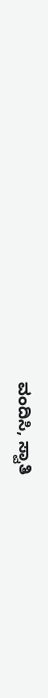ವಂದಿಸಿ, ಸ್ವಾತಿ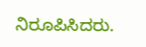ನಿರೂಪಿಸಿದರು.